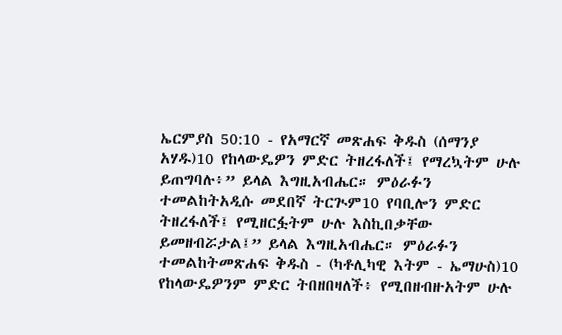ኤርምያስ 50:10 - የአማርኛ መጽሐፍ ቅዱስ (ሰማንያ አሃዱ)10 የከላውዴዎን ምድር ትዘረፋለች፤ የማረኳትም ሁሉ ይጠግባሉ፥” ይላል እግዚአብሔር። ምዕራፉን ተመልከትአዲሱ መደበኛ ትርጒም10 የባቢሎን ምድር ትዘረፋለች፤ የሚዘርፏትም ሁሉ እስኪበቃቸው ይመዘብሯታል፤” ይላል እግዚአብሔር። ምዕራፉን ተመልከትመጽሐፍ ቅዱስ - (ካቶሊካዊ እትም - ኤማሁስ)10 የከላውዴዎንም ምድር ትበዘበዛለች፥ የሚበዘብዙአትም ሁሉ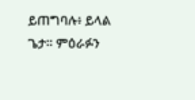ይጠግባሉ፥ ይላል ጌታ። ምዕራፉን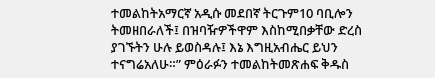ተመልከትአማርኛ አዲሱ መደበኛ ትርጉም10 ባቢሎን ትመዘበራለች፤ በዝባዥዎችዋም እስከሚበቃቸው ድረስ ያገኙትን ሁሉ ይወስዳሉ፤ እኔ እግዚአብሔር ይህን ተናግሬአለሁ።” ምዕራፉን ተመልከትመጽሐፍ ቅዱስ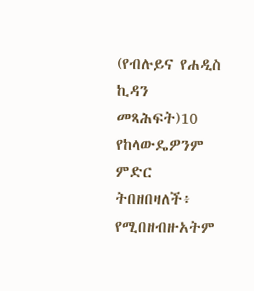(የብሉይና የሐዲስ ኪዳን መጻሕፍት)10 የከላውዴዎንም ምድር ትበዘበዛለች፥ የሚበዘብዙአትም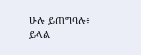ሁሉ ይጠግባሉ፥ ይላል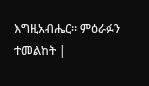እግዚአብሔር። ምዕራፉን ተመልከት |